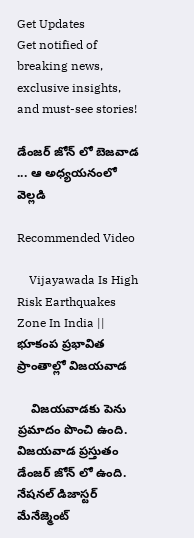Get Updates
Get notified of breaking news, exclusive insights, and must-see stories!

డేంజర్ జోన్ లో బెజవాడ ... ఆ అధ్యయనంలో వెల్లడి

Recommended Video

    Vijayawada Is High Risk Earthquakes Zone In India || భూకంప ప్రభావిత ప్రాంతాల్లో విజయవాడ

    విజయవాడకు పెను ప్రమాదం పొంచి ఉంది. విజయవాడ ప్రస్తుతం డేంజర్ జోన్ లో ఉంది. నేషనల్ డిజాస్టర్ మేనేజ్మెంట్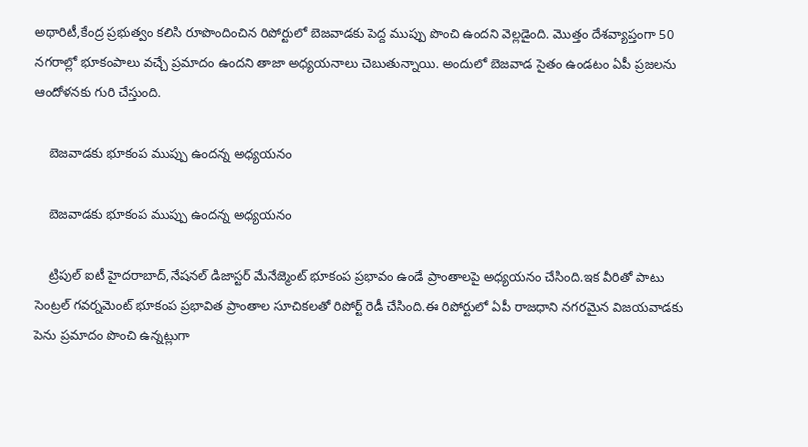అథారిటీ,కేంద్ర ప్రభుత్వం కలిసి రూపొందించిన రిపోర్టులో బెజవాడకు పెద్ద ముప్పు పొంచి ఉందని వెల్లడైంది. మొత్తం దేశవ్యాప్తంగా 50 నగరాల్లో భూకంపాలు వచ్చే ప్రమాదం ఉందని తాజా అధ్యయనాలు చెబుతున్నాయి. అందులో బెజవాడ సైతం ఉండటం ఏపీ ప్రజలను ఆందోళనకు గురి చేస్తుంది.

    బెజవాడకు భూకంప ముప్పు ఉందన్న అధ్యయనం

    బెజవాడకు భూకంప ముప్పు ఉందన్న అధ్యయనం

    ట్రిపుల్ ఐటీ హైదరాబాద్,నేషనల్ డిజాస్టర్ మేనేజ్మెంట్ భూకంప ప్రభావం ఉండే ప్రాంతాలపై అధ్యయనం చేసింది.ఇక వీరితో పాటు సెంట్రల్ గవర్నమెంట్ భూకంప ప్రభావిత ప్రాంతాల సూచికలతో రిపోర్ట్ రెడీ చేసింది.ఈ రిపోర్టులో ఏపీ రాజధాని నగరమైన విజయవాడకు పెను ప్రమాదం పొంచి ఉన్నట్లుగా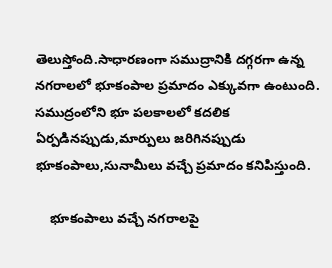తెలుస్తోంది.సాధారణంగా సముద్రానికి దగ్గరగా ఉన్న నగరాలలో భూకంపాల ప్రమాదం ఎక్కువగా ఉంటుంది. సముద్రంలోని భూ పలకాలలో కదలిక ఏర్పడినప్పుడు,మార్పులు జరిగినప్పుడు భూకంపాలు,సునామీలు వచ్చే ప్రమాదం కనిపిస్తుంది.

    భూకంపాలు వచ్చే నగరాలపై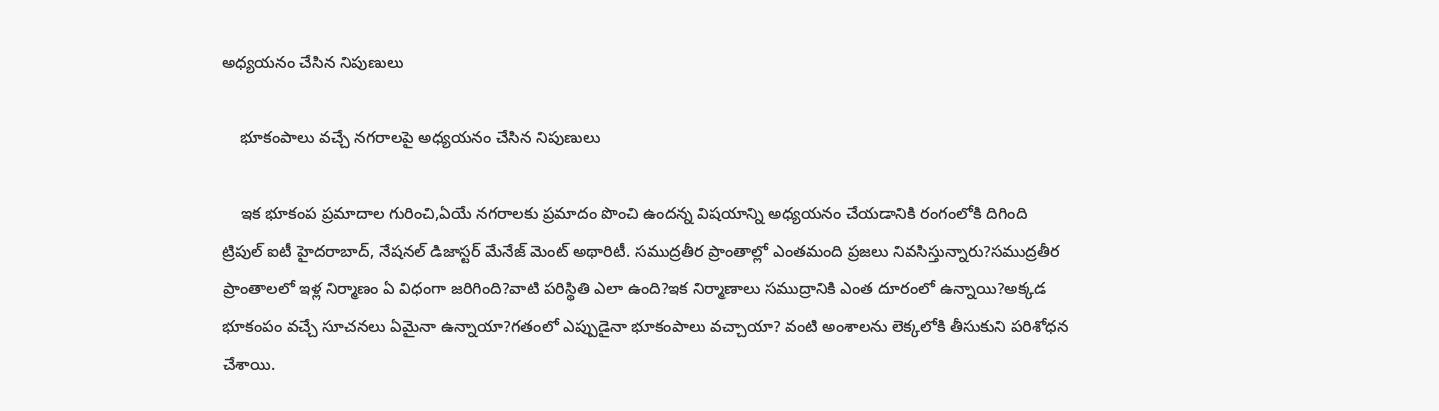అధ్యయనం చేసిన నిపుణులు

    భూకంపాలు వచ్చే నగరాలపై అధ్యయనం చేసిన నిపుణులు

    ఇక భూకంప ప్రమాదాల గురించి,ఏయే నగరాలకు ప్రమాదం పొంచి ఉందన్న విషయాన్ని అధ్యయనం చేయడానికి రంగంలోకి దిగింది ట్రిపుల్ ఐటీ హైదరాబాద్, నేషనల్ డిజాస్టర్ మేనేజ్ మెంట్ అథారిటీ. సముద్రతీర ప్రాంతాల్లో ఎంతమంది ప్రజలు నివసిస్తున్నారు?సముద్రతీర ప్రాంతాలలో ఇళ్ల నిర్మాణం ఏ విధంగా జరిగింది?వాటి పరిస్థితి ఎలా ఉంది?ఇక నిర్మాణాలు సముద్రానికి ఎంత దూరంలో ఉన్నాయి?అక్కడ భూకంపం వచ్చే సూచనలు ఏమైనా ఉన్నాయా?గతంలో ఎప్పుడైనా భూకంపాలు వచ్చాయా? వంటి అంశాలను లెక్కలోకి తీసుకుని పరిశోధన చేశాయి.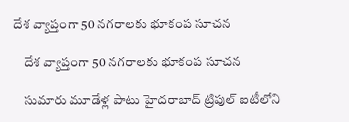దేశ వ్యాప్తంగా 50 నగరాలకు భూకంప సూచన

    దేశ వ్యాప్తంగా 50 నగరాలకు భూకంప సూచన

    సుమారు మూడేళ్ల పాటు హైదరాబాద్‌ ట్రిపుల్‌ ఐటీలోని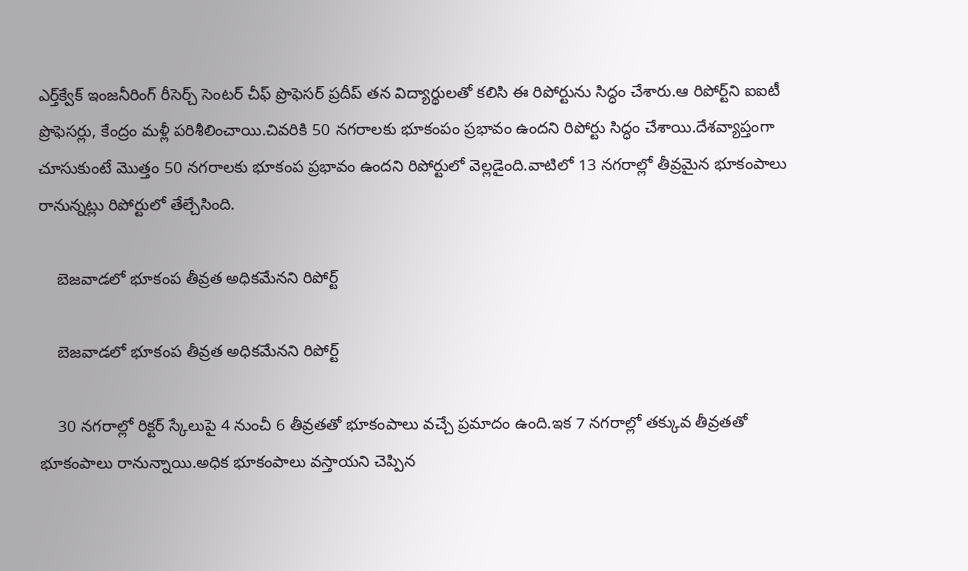ఎర్త్‌క్వేక్‌ ఇంజనీరింగ్‌ రీసెర్చ్‌ సెంటర్‌ చీఫ్ ప్రొఫెసర్ ప్రదీప్ తన విద్యార్థులతో కలిసి ఈ రిపోర్టును సిద్ధం చేశారు.ఆ రిపోర్ట్‌ని ఐఐటీ ప్రొఫెసర్లు, కేంద్రం మళ్లీ పరిశీలించాయి.చివరికి 50 నగరాలకు భూకంపం ప్రభావం ఉందని రిపోర్టు సిద్ధం చేశాయి.దేశవ్యాప్తంగా చూసుకుంటే మొత్తం 50 నగరాలకు భూకంప ప్రభావం ఉందని రిపోర్టులో వెల్లడైంది.వాటిలో 13 నగరాల్లో తీవ్రమైన భూకంపాలు రానున్నట్లు రిపోర్టులో తేల్చేసింది.

    బెజవాడలో భూకంప తీవ్రత అధికమేనని రిపోర్ట్

    బెజవాడలో భూకంప తీవ్రత అధికమేనని రిపోర్ట్

    30 నగరాల్లో రిక్టర్ స్కేలుపై 4 నుంచీ 6 తీవ్రతతో భూకంపాలు వచ్చే ప్రమాదం ఉంది.ఇక 7 నగరాల్లో తక్కువ తీవ్రతతో భూకంపాలు రానున్నాయి.అధిక భూకంపాలు వస్తాయని చెప్పిన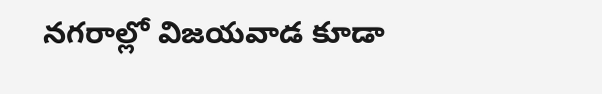నగరాల్లో విజయవాడ కూడా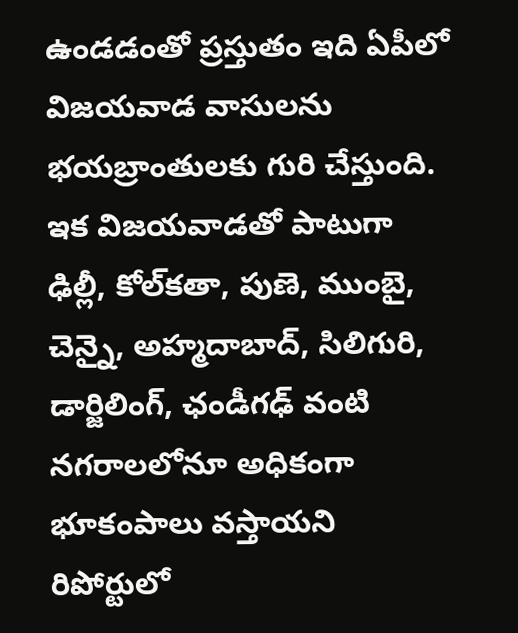ఉండడంతో ప్రస్తుతం ఇది ఏపీలో విజయవాడ వాసులను భయబ్రాంతులకు గురి చేస్తుంది. ఇక విజయవాడతో పాటుగా ఢిల్లీ, కోల్‌కతా, పుణె, ముంబై, చెన్నై, అహ్మదాబాద్‌, సిలిగురి, డార్జిలింగ్‌, ఛండీగఢ్‌ వంటి నగరాలలోనూ అధికంగా భూకంపాలు వస్తాయని రిపోర్టులో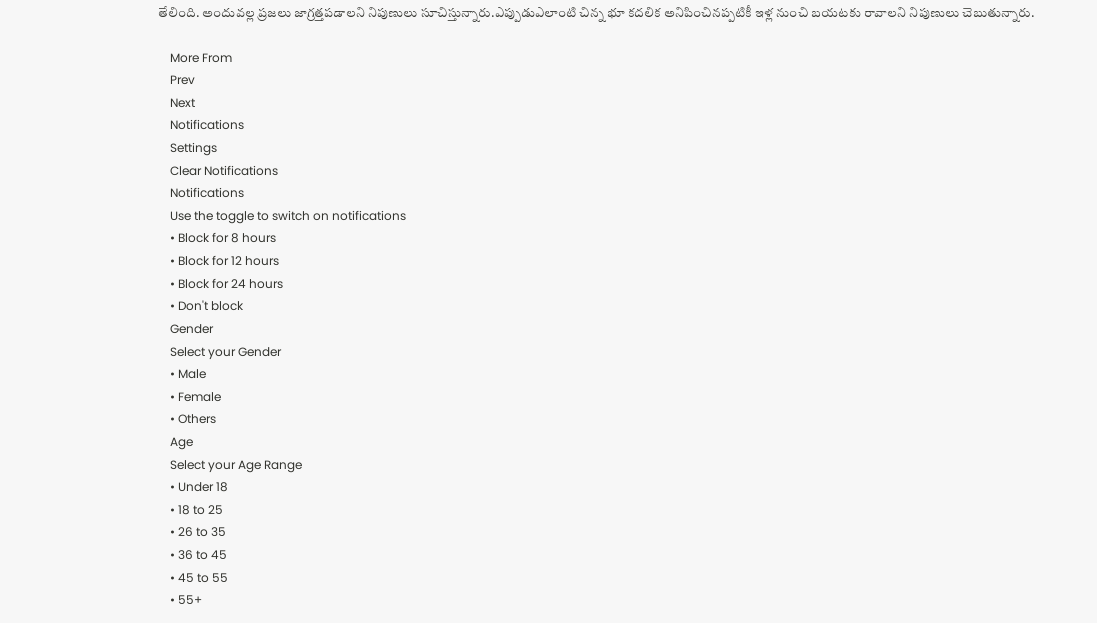తేలింది. అందువల్ల ప్రజలు జాగ్రత్తపడాలని నిపుణులు సూచిస్తున్నారు.ఎప్పుడుఎలాంటి చిన్న భూ కదలిక అనిపించినప్పటికీ ఇళ్ల నుంచి బయటకు రావాలని నిపుణులు చెబుతున్నారు.

    More From
    Prev
    Next
    Notifications
    Settings
    Clear Notifications
    Notifications
    Use the toggle to switch on notifications
    • Block for 8 hours
    • Block for 12 hours
    • Block for 24 hours
    • Don't block
    Gender
    Select your Gender
    • Male
    • Female
    • Others
    Age
    Select your Age Range
    • Under 18
    • 18 to 25
    • 26 to 35
    • 36 to 45
    • 45 to 55
    • 55+